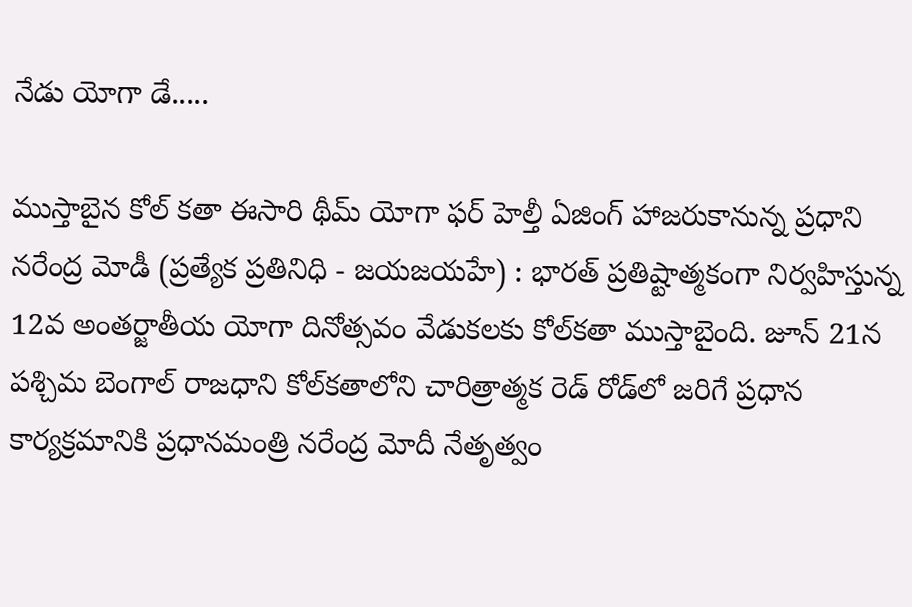నేడు యోగా డే.....

ముస్తాబైన కోల్ కతా ఈసారి థీమ్ యోగా ఫర్ హెల్తీ ఏజింగ్ హాజరుకానున్న ప్రధాని నరేంద్ర మోడీ (ప్రత్యేక ప్రతినిధి - జయజయహే) : భారత్‌ ప్రతిష్టాత్మకంగా నిర్వహిస్తున్న 12వ అంతర్జాతీయ యోగా దినోత్సవం వేడుకలకు కోల్‌కతా ముస్తాబైంది. జూన్ 21న పశ్చిమ బెంగాల్ రాజధాని కోల్‌కతాలోని చారిత్రాత్మక రెడ్ రోడ్‌లో జరిగే ప్రధాన కార్యక్రమానికి ప్రధానమంత్రి నరేంద్ర మోదీ నేతృత్వం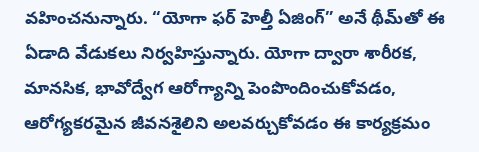వహించనున్నారు. “యోగా ఫర్ హెల్తీ ఏజింగ్” అనే థీమ్‌తో ఈ ఏడాది వేడుకలు నిర్వహిస్తున్నారు. యోగా ద్వారా శారీరక, మానసిక, భావోద్వేగ ఆరోగ్యాన్ని పెంపొందించుకోవడం, ఆరోగ్యకరమైన జీవనశైలిని అలవర్చుకోవడం ఈ కార్యక్రమం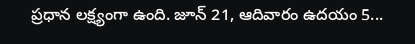ప్రధాన లక్ష్యంగా ఉంది. జూన్ 21, ఆదివారం ఉదయం 5...